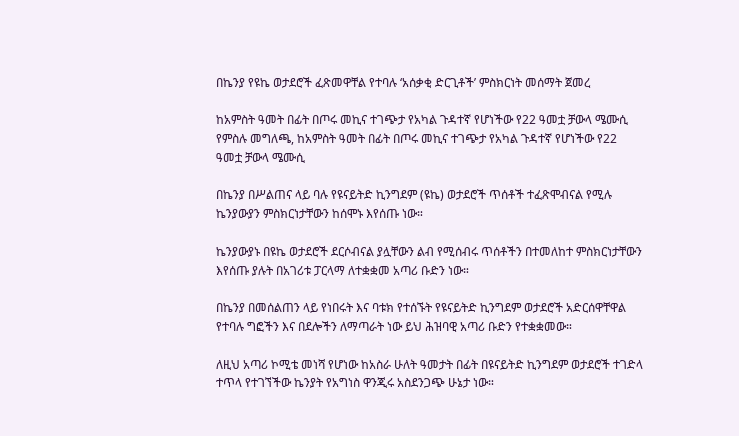በኬንያ የዩኬ ወታደሮች ፈጽመዋቸል የተባሉ ‘አሰቃቂ ድርጊቶች’ ምስክርነት መሰማት ጀመረ

ከአምስት ዓመት በፊት በጦሩ መኪና ተገጭታ የአካል ጉዳተኛ የሆነችው የ22 ዓመቷ ቻውላ ሜሙሲ
የምስሉ መግለጫ, ከአምስት ዓመት በፊት በጦሩ መኪና ተገጭታ የአካል ጉዳተኛ የሆነችው የ22 ዓመቷ ቻውላ ሜሙሲ

በኬንያ በሥልጠና ላይ ባሉ የዩናይትድ ኪንግደም (ዩኬ) ወታደሮች ጥሰቶች ተፈጽሞብናል የሚሉ ኬንያውያን ምስክርነታቸውን ከሰሞኑ እየሰጡ ነው።

ኬንያውያኑ በዩኬ ወታደሮች ደርሶብናል ያሏቸውን ልብ የሚሰብሩ ጥሰቶችን በተመለከተ ምስክርነታቸውን እየሰጡ ያሉት በአገሪቱ ፓርላማ ለተቋቋመ አጣሪ ቡድን ነው።

በኬንያ በመሰልጠን ላይ የነበሩት እና ባቱክ የተሰኙት የዩናይትድ ኪንግደም ወታደሮች አድርሰዋቸዋል የተባሉ ግፎችን እና በደሎችን ለማጣራት ነው ይህ ሕዝባዊ አጣሪ ቡድን የተቋቋመው።

ለዚህ አጣሪ ኮሚቴ መነሻ የሆነው ከአስራ ሁለት ዓመታት በፊት በዩናይትድ ኪንግደም ወታደሮች ተገድላ ተጥላ የተገኘችው ኬንያት የአግነስ ዋንጂሩ አስደንጋጭ ሁኔታ ነው።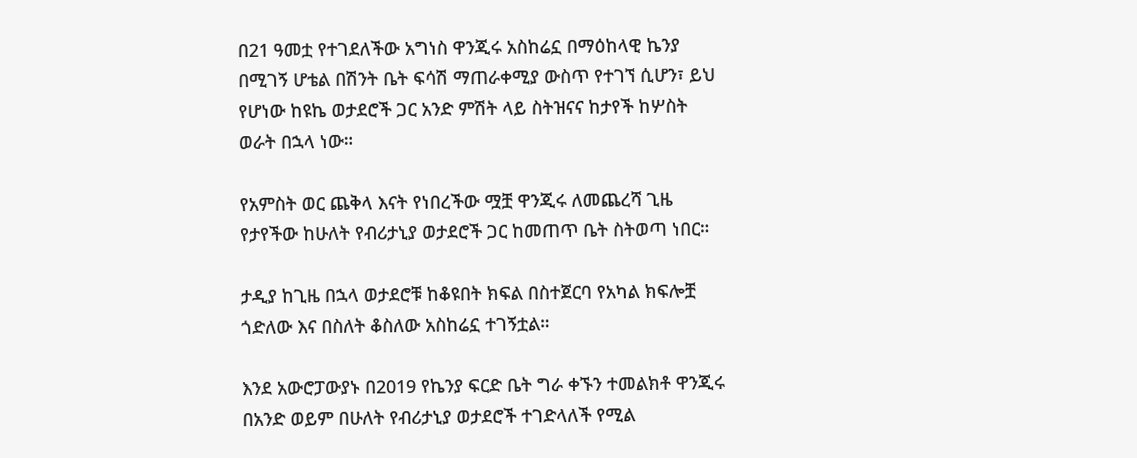በ21 ዓመቷ የተገደለችው አግነስ ዋንጂሩ አስከሬኗ በማዕከላዊ ኬንያ በሚገኝ ሆቴል በሽንት ቤት ፍሳሽ ማጠራቀሚያ ውስጥ የተገኘ ሲሆን፣ ይህ የሆነው ከዩኬ ወታደሮች ጋር አንድ ምሽት ላይ ስትዝናና ከታየች ከሦስት ወራት በኋላ ነው።

የአምስት ወር ጨቅላ እናት የነበረችው ሟቿ ዋንጂሩ ለመጨረሻ ጊዜ የታየችው ከሁለት የብሪታኒያ ወታደሮች ጋር ከመጠጥ ቤት ስትወጣ ነበር።

ታዲያ ከጊዜ በኋላ ወታደሮቹ ከቆዩበት ክፍል በስተጀርባ የአካል ክፍሎቿ ጎድለው እና በስለት ቆስለው አስከሬኗ ተገኝቷል።

እንደ አውሮፓውያኑ በ2019 የኬንያ ፍርድ ቤት ግራ ቀኙን ተመልክቶ ዋንጂሩ በአንድ ወይም በሁለት የብሪታኒያ ወታደሮች ተገድላለች የሚል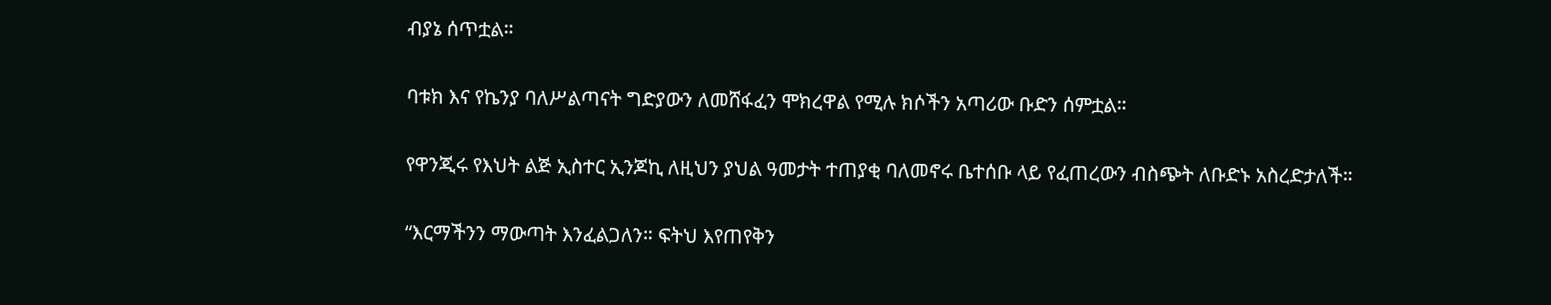ብያኔ ሰጥቷል።

ባቱክ እና የኬንያ ባለሥልጣናት ግድያውን ለመሸፋፈን ሞክረዋል የሚሉ ክሶችን አጣሪው ቡድን ሰምቷል።

የዋንጂሩ የእህት ልጅ ኢስተር ኢንጆኪ ለዚህን ያህል ዓመታት ተጠያቂ ባለመኖሩ ቤተሰቡ ላይ የፈጠረውን ብስጭት ለቡድኑ አስረድታለች።

“እርማችንን ማውጣት እንፈልጋለን። ፍትህ እየጠየቅን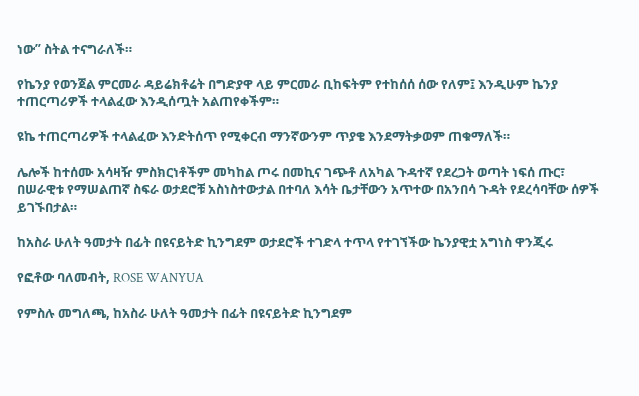ነው” ስትል ተናግራለች።

የኬንያ የወንጀል ምርመራ ዳይሬክቶሬት በግድያዋ ላይ ምርመራ ቢከፍትም የተከሰሰ ሰው የለም፤ እንዲሁም ኬንያ ተጠርጣሪዎች ተላልፈው እንዲሰጧት አልጠየቀችም።

ዩኬ ተጠርጣሪዎች ተላልፈው እንድትሰጥ የሚቀርብ ማንኛውንም ጥያቄ እንደማትቃወም ጠቁማለች።

ሌሎች ከተሰሙ አሳዛዥ ምስክርነቶችም መካከል ጦሩ በመኪና ገጭቶ ለአካል ጉዳተኛ የደረጋት ወጣት ነፍሰ ጡር፣ በሠራዊቱ የማሠልጠኛ ስፍራ ወታደሮቹ አስነስተውታል በተባለ እሳት ቤታቸውን አጥተው በአንበሳ ጉዳት የደረሳባቸው ሰዎች ይገኙበታል።

ከአስራ ሁለት ዓመታት በፊት በዩናይትድ ኪንግደም ወታደሮች ተገድላ ተጥላ የተገኘችው ኬንያዊቷ አግነስ ዋንጂሩ

የፎቶው ባለመብት, ROSE WANYUA

የምስሉ መግለጫ, ከአስራ ሁለት ዓመታት በፊት በዩናይትድ ኪንግደም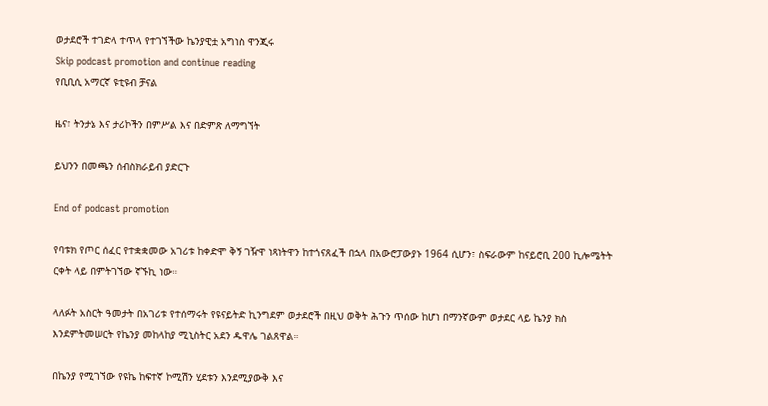ወታደሮች ተገድላ ተጥላ የተገኘችው ኬንያዊቷ አግነስ ዋንጂሩ
Skip podcast promotion and continue reading
የቢቢሲ አማርኛ ዩቲዩብ ቻናል

ዜና፣ ትንታኔ እና ታሪኮችን በምሥል እና በድምጽ ለማግኘት

ይህንን በመጫን ሰብስክራይብ ያድርጉ

End of podcast promotion

የባቱክ የጦር ሰፈር የተቋቋመው አገሪቱ ከቀድሞ ቅኝ ገዥዋ ነጻነትዋን ከተጎናጸፈች በኋላ በአውሮፓውያኑ 1964 ሲሆን፣ ስፍራውም ከናይሮቢ 200 ኪሎሜትት ርቀት ላይ በምትገኘው ኛኙኪ ነው።

ላለፉት አስርት ዓመታት በአገሪቱ የተሰማሩት የዩናይትድ ኪንግደም ወታደሮች በዚህ ወቅት ሕጉን ጥሰው ከሆነ በማንኛውም ወታደር ላይ ኬንያ ክስ እንደምትመሠርት የኬንያ መከላከያ ሚኒስትር አደን ዱዋሌ ገልጸዋል።

በኬንያ የሚገኘው የዩኬ ከፍተኛ ኮሚሽን ሂደቱን እንደሚያውቅ እና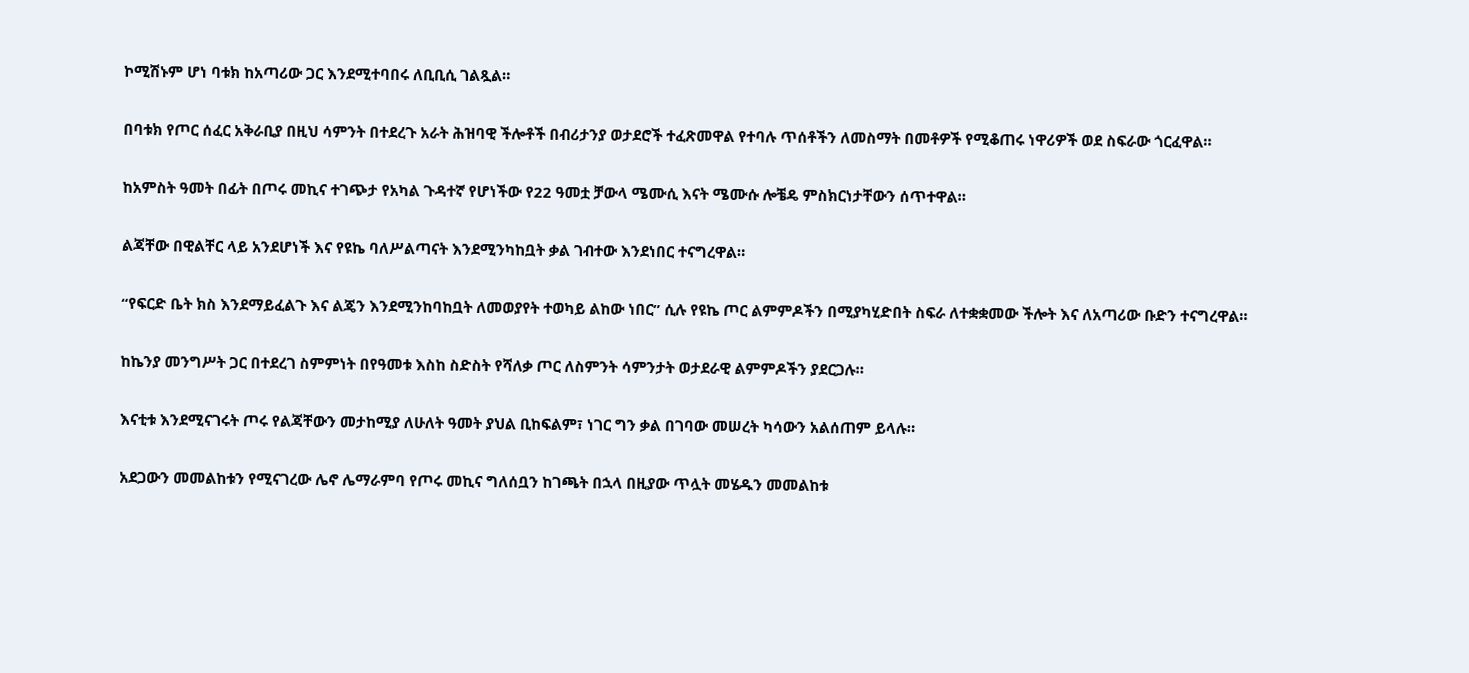ኮሚሽኑም ሆነ ባቱክ ከአጣሪው ጋር እንደሚተባበሩ ለቢቢሲ ገልጿል።

በባቱክ የጦር ሰፈር አቅራቢያ በዚህ ሳምንት በተደረጉ አራት ሕዝባዊ ችሎቶች በብሪታንያ ወታደሮች ተፈጽመዋል የተባሉ ጥሰቶችን ለመስማት በመቶዎች የሚቆጠሩ ነዋሪዎች ወደ ስፍራው ጎርፈዋል።

ከአምስት ዓመት በፊት በጦሩ መኪና ተገጭታ የአካል ጉዳተኛ የሆነችው የ22 ዓመቷ ቻውላ ሜሙሲ እናት ሜሙሱ ሎቼዴ ምስክርነታቸውን ሰጥተዋል።

ልጃቸው በዊልቸር ላይ አንደሆነች እና የዩኬ ባለሥልጣናት እንደሚንካከቧት ቃል ገብተው እንደነበር ተናግረዋል።

“የፍርድ ቤት ክስ እንደማይፈልጉ እና ልጄን እንደሚንከባከቧት ለመወያየት ተወካይ ልከው ነበር” ሲሉ የዩኬ ጦር ልምምዶችን በሚያካሂድበት ስፍራ ለተቋቋመው ችሎት እና ለአጣሪው ቡድን ተናግረዋል።

ከኬንያ መንግሥት ጋር በተደረገ ስምምነት በየዓመቱ እስከ ስድስት የሻለቃ ጦር ለስምንት ሳምንታት ወታደራዊ ልምምዶችን ያደርጋሉ።

እናቲቱ እንደሚናገሩት ጦሩ የልጃቸውን መታከሚያ ለሁለት ዓመት ያህል ቢከፍልም፣ ነገር ግን ቃል በገባው መሠረት ካሳውን አልሰጠም ይላሉ።

አደጋውን መመልከቱን የሚናገረው ሌኖ ሌማራምባ የጦሩ መኪና ግለሰቧን ከገጫት በኋላ በዚያው ጥሏት መሄዱን መመልከቱ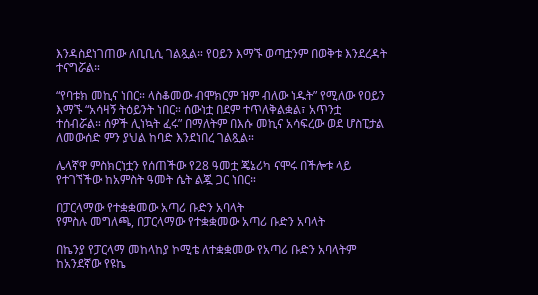እንዳስደነገጠው ለቢቢሲ ገልጿል። የዐይን እማኙ ወጣቷንም በወቅቱ እንደረዳት ተናግሯል።

“የባቱክ መኪና ነበር። ላስቆመው ብሞክርም ዝም ብለው ነዱት” የሚለው የዐይን እማኙ “አሳዛኝ ትዕይንት ነበር። ሰውነቷ በደም ተጥለቅልቋል፣ አጥንቷ ተሰብሯል። ሰዎች ሊነኳት ፈሩ” በማለትም በእሱ መኪና አሳፍረው ወደ ሆስፒታል ለመውሰድ ምን ያህል ከባድ እንደነበረ ገልጿል።

ሌላኛዋ ምስክርነቷን የሰጠችው የ28 ዓመቷ ጄኔሪካ ናሞሩ በችሎቱ ላይ የተገኘችው ከአምስት ዓመት ሴት ልጇ ጋር ነበር።

በፓርላማው የተቋቋመው አጣሪ ቡድን አባላት
የምስሉ መግለጫ, በፓርላማው የተቋቋመው አጣሪ ቡድን አባላት

በኬንያ የፓርላማ መከላከያ ኮሚቴ ለተቋቋመው የአጣሪ ቡድን አባላትም ከአንደኛው የዩኬ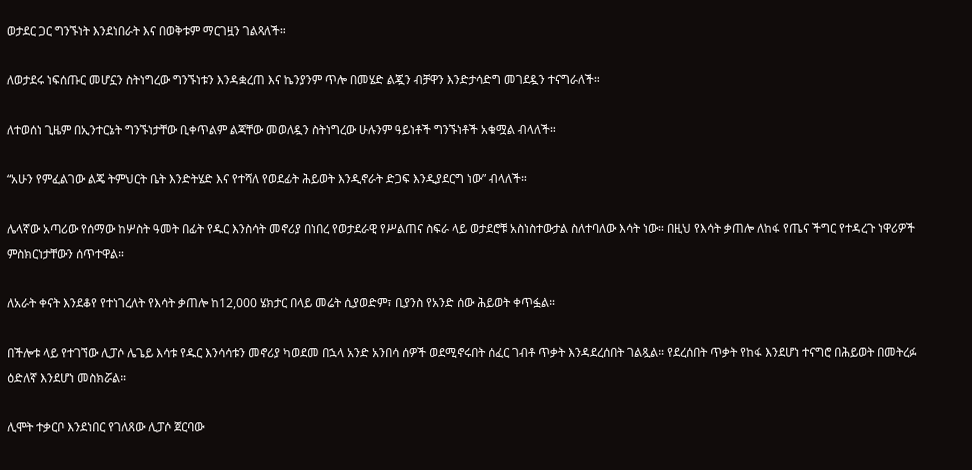ወታደር ጋር ግንኙነት እንደነበራት እና በወቅቱም ማርገዟን ገልጻለች።

ለወታደሩ ነፍሰጡር መሆኗን ስትነግረው ግንኙነቱን እንዳቋረጠ እና ኬንያንም ጥሎ በመሄድ ልጇን ብቻዋን እንድታሳድግ መገደዷን ተናግራለች።

ለተወሰነ ጊዜም በኢንተርኔት ግንኙነታቸው ቢቀጥልም ልጃቸው መወለዷን ስትነግረው ሁሉንም ዓይነቶች ግንኙነቶች አቁሟል ብላለች።

“አሁን የምፈልገው ልጄ ትምህርት ቤት እንድትሄድ እና የተሻለ የወደፊት ሕይወት እንዲኖራት ድጋፍ እንዲያደርግ ነው” ብላለች።

ሌላኛው አጣሪው የሰማው ከሦስት ዓመት በፊት የዱር እንስሳት መኖሪያ በነበረ የወታደራዊ የሥልጠና ስፍራ ላይ ወታደሮቹ አስነስተውታል ስለተባለው እሳት ነው። በዚህ የእሳት ቃጠሎ ለከፋ የጤና ችግር የተዳረጉ ነዋሪዎች ምስክርነታቸውን ሰጥተዋል።

ለአራት ቀናት እንደቆየ የተነገረለት የእሳት ቃጠሎ ከ12,000 ሄክታር በላይ መሬት ሲያወድም፣ ቢያንስ የአንድ ሰው ሕይወት ቀጥፏል።

በችሎቱ ላይ የተገኘው ሊፓሶ ሌጌይ እሳቱ የዱር እንሳሳቱን መኖሪያ ካወደመ በኋላ አንድ አንበሳ ሰዎች ወደሚኖሩበት ሰፈር ገብቶ ጥቃት እንዳደረሰበት ገልጿል። የደረሰበት ጥቃት የከፋ እንደሆነ ተናግሮ በሕይወት በመትረፉ ዕድለኛ እንደሆነ መስክሯል።

ሊሞት ተቃርቦ እንደነበር የገለጸው ሊፓሶ ጀርባው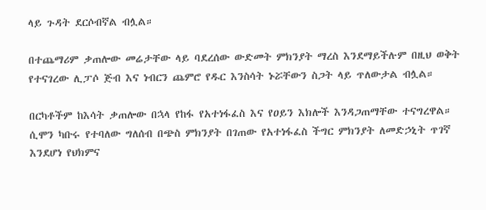ላይ ጉዳት ደርሶብኛል ብሏል።

በተጨማሪም ቃጠሎው መሬታቸው ላይ ባደረሰው ውድመት ምክንያት ማረስ እንደማይችሉም በዚህ ወቅት የተናገረው ሊፓሶ ጅብ እና ነብርን ጨምሮ የዱር እንስሳት ኑሯቸውን ስጋት ላይ ጥለውታል ብሏል።

በርካቶችም ከእሳት ቃጠሎው በኋላ የከፋ የአተነፋፈስ እና የዐይን እክሎች እንዳጋጠማቸው ተናግረዋል። ሲሞን ካቡሩ የተባለው ግለሰብ በጭስ ምክንያት በገጠው የአተነፋፈስ ችግር ምክንያት ለመድኃኒት ጥገኛ እንደሆነ የህክምና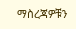ማስረጃዎቹን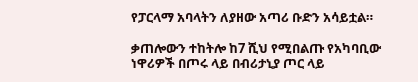የፓርላማ አባላትን ለያዘው አጣሪ ቡድን አሳይቷል።

ቃጠሎውን ተከትሎ ከ7 ሺህ የሚበልጡ የአካባቢው ነዋሪዎች በጦሩ ላይ በብሪታኒያ ጦር ላይ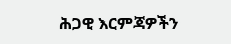ሕጋዊ እርምጃዎችን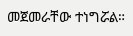መጀመራቸው ተነግሯል።